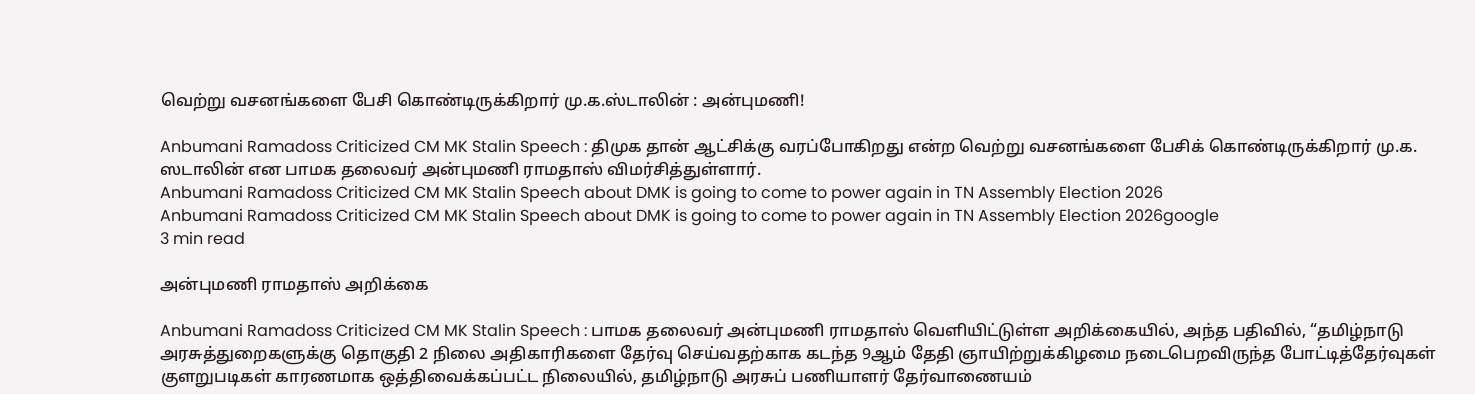வெற்று வசனங்களை பேசி கொண்டிருக்கிறார் மு.க.ஸ்டாலின் : அன்புமணி!

Anbumani Ramadoss Criticized CM MK Stalin Speech : திமுக தான் ஆட்சிக்கு வரப்போகிறது என்ற வெற்று வசனங்களை பேசிக் கொண்டிருக்கிறார் மு.க. ஸடாலின் என பாமக தலைவர் அன்புமணி ராமதாஸ் விமர்சித்துள்ளார்.
Anbumani Ramadoss Criticized CM MK Stalin Speech about DMK is going to come to power again in TN Assembly Election 2026
Anbumani Ramadoss Criticized CM MK Stalin Speech about DMK is going to come to power again in TN Assembly Election 2026google
3 min read

அன்புமணி ராமதாஸ் அறிக்கை

Anbumani Ramadoss Criticized CM MK Stalin Speech : பாமக தலைவர் அன்புமணி ராமதாஸ் வெளியிட்டுள்ள அறிக்கையில், அந்த பதிவில், “தமிழ்நாடு அரசுத்துறைகளுக்கு தொகுதி 2 நிலை அதிகாரிகளை தேர்வு செய்வதற்காக கடந்த 9ஆம் தேதி ஞாயிற்றுக்கிழமை நடைபெறவிருந்த போட்டித்தேர்வுகள் குளறுபடிகள் காரணமாக ஒத்திவைக்கப்பட்ட நிலையில், தமிழ்நாடு அரசுப் பணியாளர் தேர்வாணையம்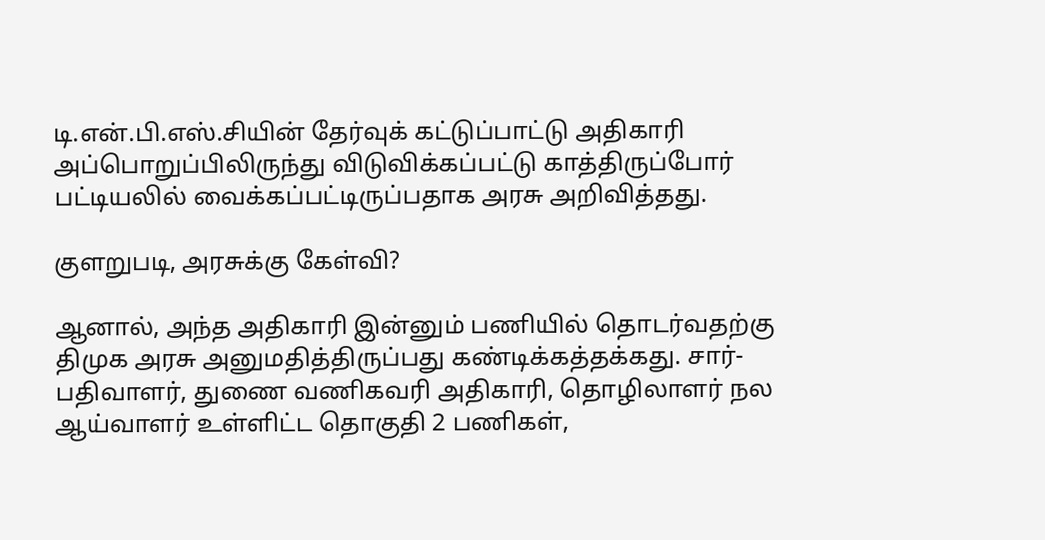டி.என்.பி.எஸ்.சியின் தேர்வுக் கட்டுப்பாட்டு அதிகாரி அப்பொறுப்பிலிருந்து விடுவிக்கப்பட்டு காத்திருப்போர் பட்டியலில் வைக்கப்பட்டிருப்பதாக அரசு அறிவித்தது.

குளறுபடி, அரசுக்கு கேள்வி?

ஆனால், அந்த அதிகாரி இன்னும் பணியில் தொடர்வதற்கு திமுக அரசு அனுமதித்திருப்பது கண்டிக்கத்தக்கது. சார்-பதிவாளர், துணை வணிகவரி அதிகாரி, தொழிலாளர் நல ஆய்வாளர் உள்ளிட்ட தொகுதி 2 பணிகள்,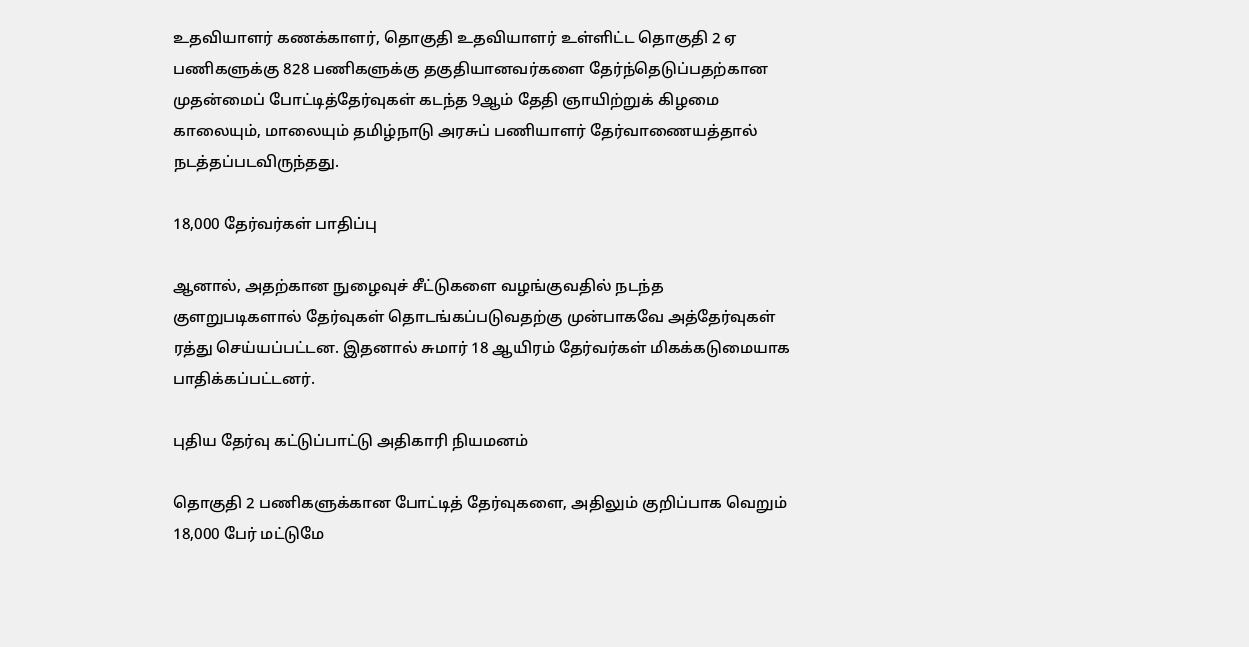உதவியாளர் கணக்காளர், தொகுதி உதவியாளர் உள்ளிட்ட தொகுதி 2 ஏ பணிகளுக்கு 828 பணிகளுக்கு தகுதியானவர்களை தேர்ந்தெடுப்பதற்கான முதன்மைப் போட்டித்தேர்வுகள் கடந்த 9ஆம் தேதி ஞாயிற்றுக் கிழமை காலையும், மாலையும் தமிழ்நாடு அரசுப் பணியாளர் தேர்வாணையத்தால் நடத்தப்படவிருந்தது.

18,000 தேர்வர்கள் பாதிப்பு

ஆனால், அதற்கான நுழைவுச் சீட்டுகளை வழங்குவதில் நடந்த குளறுபடிகளால் தேர்வுகள் தொடங்கப்படுவதற்கு முன்பாகவே அத்தேர்வுகள் ரத்து செய்யப்பட்டன. இதனால் சுமார் 18 ஆயிரம் தேர்வர்கள் மிகக்கடுமையாக பாதிக்கப்பட்டனர்.

புதிய தேர்வு கட்டுப்பாட்டு அதிகாரி நியமனம்

தொகுதி 2 பணிகளுக்கான போட்டித் தேர்வுகளை, அதிலும் குறிப்பாக வெறும் 18,000 பேர் மட்டுமே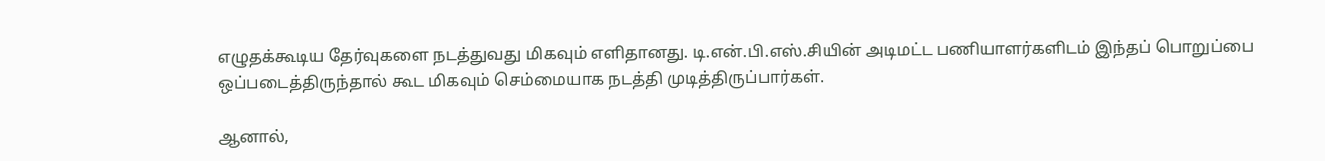எழுதக்கூடிய தேர்வுகளை நடத்துவது மிகவும் எளிதானது. டி.என்.பி.எஸ்.சியின் அடிமட்ட பணியாளர்களிடம் இந்தப் பொறுப்பை ஒப்படைத்திருந்தால் கூட மிகவும் செம்மையாக நடத்தி முடித்திருப்பார்கள்.

ஆனால்,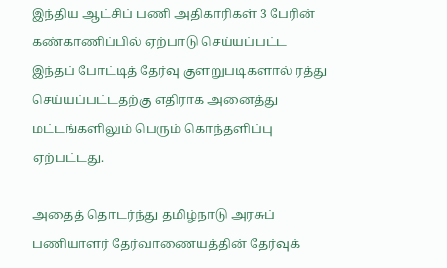இந்திய ஆட்சிப் பணி அதிகாரிகள் 3 பேரின் கண்காணிப்பில் ஏற்பாடு செய்யப்பட்ட இந்தப் போட்டித் தேர்வு குளறுபடிகளால் ரத்து செய்யப்பட்டதற்கு எதிராக அனைத்து மட்டங்களிலும் பெரும் கொந்தளிப்பு ஏற்பட்டது.

அதைத் தொடர்ந்து தமிழ்நாடு அரசுப் பணியாளர் தேர்வாணையத்தின் தேர்வுக்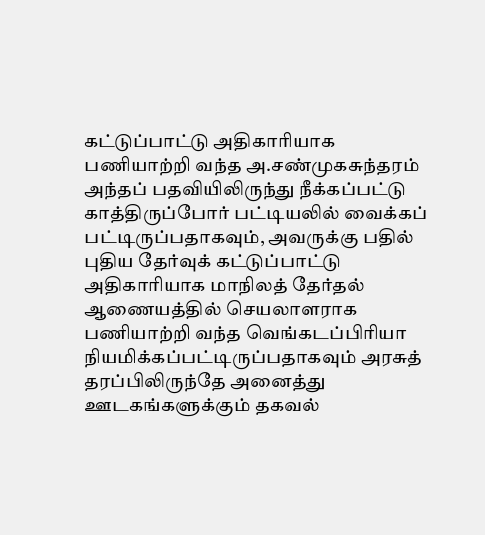கட்டுப்பாட்டு அதிகாரியாக பணியாற்றி வந்த அ.சண்முகசுந்தரம் அந்தப் பதவியிலிருந்து நீக்கப்பட்டு காத்திருப்போர் பட்டியலில் வைக்கப் பட்டிருப்பதாகவும், அவருக்கு பதில் புதிய தேர்வுக் கட்டுப்பாட்டு அதிகாரியாக மாநிலத் தேர்தல் ஆணையத்தில் செயலாளராக பணியாற்றி வந்த வெங்கடப்பிரியா நியமிக்கப்பட்டிருப்பதாகவும் அரசுத் தரப்பிலிருந்தே அனைத்து ஊடகங்களுக்கும் தகவல்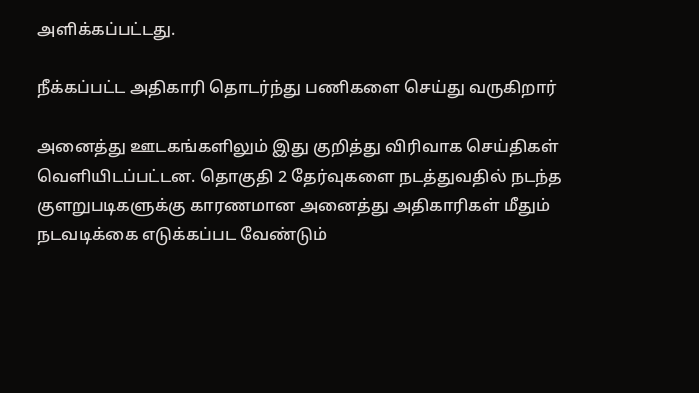அளிக்கப்பட்டது.

நீக்கப்பட்ட அதிகாரி தொடர்ந்து பணிகளை செய்து வருகிறார்

அனைத்து ஊடகங்களிலும் இது குறித்து விரிவாக செய்திகள் வெளியிடப்பட்டன. தொகுதி 2 தேர்வுகளை நடத்துவதில் நடந்த குளறுபடிகளுக்கு காரணமான அனைத்து அதிகாரிகள் மீதும் நடவடிக்கை எடுக்கப்பட வேண்டும்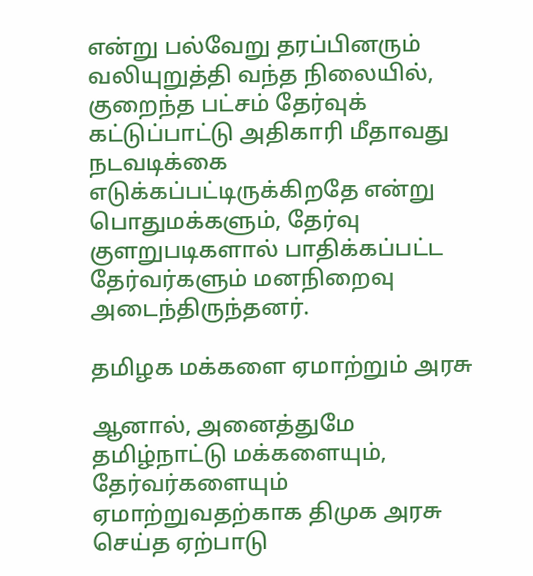என்று பல்வேறு தரப்பினரும் வலியுறுத்தி வந்த நிலையில், குறைந்த பட்சம் தேர்வுக் கட்டுப்பாட்டு அதிகாரி மீதாவது நடவடிக்கை எடுக்கப்பட்டிருக்கிறதே என்று பொதுமக்களும், தேர்வு குளறுபடிகளால் பாதிக்கப்பட்ட தேர்வர்களும் மனநிறைவு அடைந்திருந்தனர்.

தமிழக மக்களை ஏமாற்றும் அரசு

ஆனால், அனைத்துமே தமிழ்நாட்டு மக்களையும், தேர்வர்களையும் ஏமாற்றுவதற்காக திமுக அரசு செய்த ஏற்பாடு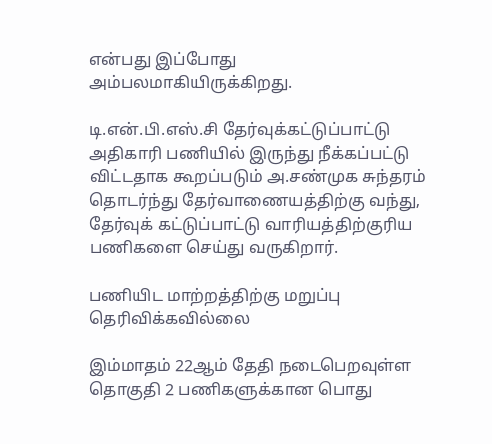என்பது இப்போது அம்பலமாகியிருக்கிறது.

டி.என்.பி.எஸ்.சி தேர்வுக்கட்டுப்பாட்டு அதிகாரி பணியில் இருந்து நீக்கப்பட்டு விட்டதாக கூறப்படும் அ.சண்முக சுந்தரம் தொடர்ந்து தேர்வாணையத்திற்கு வந்து, தேர்வுக் கட்டுப்பாட்டு வாரியத்திற்குரிய பணிகளை செய்து வருகிறார்.

பணியிட மாற்றத்திற்கு மறுப்பு தெரிவிக்கவில்லை

இம்மாதம் 22ஆம் தேதி நடைபெறவுள்ள தொகுதி 2 பணிகளுக்கான பொது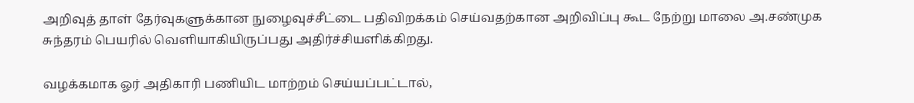அறிவுத் தாள் தேர்வுகளுக்கான நுழைவுச்சீட்டை பதிவிறக்கம் செய்வதற்கான அறிவிப்பு கூட நேற்று மாலை அ.சண்முக சுந்தரம் பெயரில் வெளியாகியிருப்பது அதிர்ச்சியளிக்கிறது.

வழக்கமாக ஓர் அதிகாரி பணியிட மாற்றம் செய்யப்பட்டால்,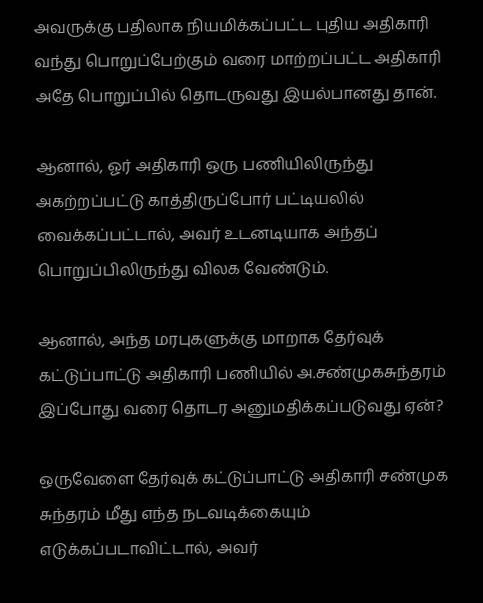அவருக்கு பதிலாக நியமிக்கப்பட்ட புதிய அதிகாரி வந்து பொறுப்பேற்கும் வரை மாற்றப்பட்ட அதிகாரி அதே பொறுப்பில் தொடருவது இயல்பானது தான்.

ஆனால், ஓர் அதிகாரி ஒரு பணியிலிருந்து அகற்றப்பட்டு காத்திருப்போர் பட்டியலில் வைக்கப்பட்டால், அவர் உடனடியாக அந்தப் பொறுப்பிலிருந்து விலக வேண்டும்.

ஆனால், அந்த மரபுகளுக்கு மாறாக தேர்வுக் கட்டுப்பாட்டு அதிகாரி பணியில் அ.சண்முகசுந்தரம் இப்போது வரை தொடர அனுமதிக்கப்படுவது ஏன்?

ஒருவேளை தேர்வுக் கட்டுப்பாட்டு அதிகாரி சண்முக சுந்தரம் மீது எந்த நடவடிக்கையும் எடுக்கப்படாவிட்டால், அவர்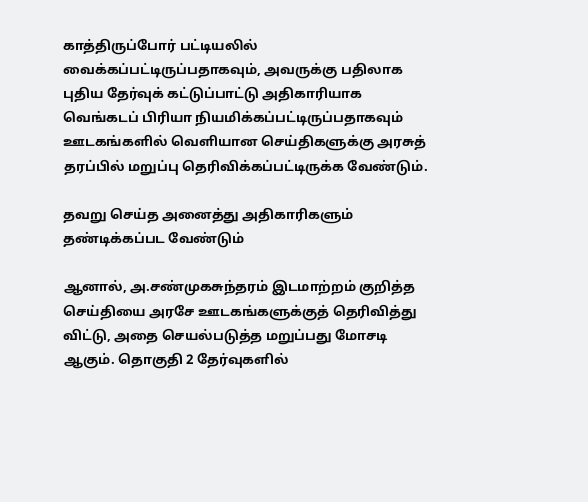காத்திருப்போர் பட்டியலில் வைக்கப்பட்டிருப்பதாகவும், அவருக்கு பதிலாக புதிய தேர்வுக் கட்டுப்பாட்டு அதிகாரியாக வெங்கடப் பிரியா நியமிக்கப்பட்டிருப்பதாகவும் ஊடகங்களில் வெளியான செய்திகளுக்கு அரசுத் தரப்பில் மறுப்பு தெரிவிக்கப்பட்டிருக்க வேண்டும்.

தவறு செய்த அனைத்து அதிகாரிகளும் தண்டிக்கப்பட வேண்டும்

ஆனால், அ.சண்முகசுந்தரம் இடமாற்றம் குறித்த செய்தியை அரசே ஊடகங்களுக்குத் தெரிவித்து விட்டு, அதை செயல்படுத்த மறுப்பது மோசடி ஆகும். தொகுதி 2 தேர்வுகளில்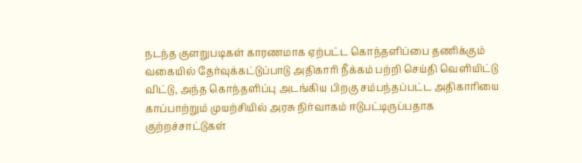நடந்த குளறுபடிகள் காரணமாக ஏற்பட்ட கொந்தளிப்பை தணிக்கும் வகையில் தேர்வுக்கட்டுப்பாடு அதிகாரி நீக்கம் பற்றி செய்தி வெளியிட்டு விட்டு, அந்த கொந்தளிப்பு அடங்கிய பிறகு சம்பந்தப்பட்ட அதிகாரியை காப்பாற்றும் முயற்சியில் அரசு நிர்வாகம் ஈடுபட்டிருப்பதாக குற்றச்சாட்டுகள்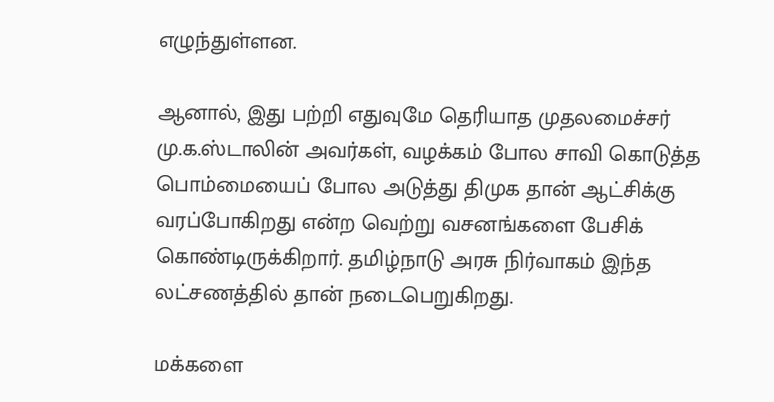எழுந்துள்ளன.

ஆனால், இது பற்றி எதுவுமே தெரியாத முதலமைச்சர் மு.க.ஸ்டாலின் அவர்கள், வழக்கம் போல சாவி கொடுத்த பொம்மையைப் போல அடுத்து திமுக தான் ஆட்சிக்கு வரப்போகிறது என்ற வெற்று வசனங்களை பேசிக் கொண்டிருக்கிறார். தமிழ்நாடு அரசு நிர்வாகம் இந்த லட்சணத்தில் தான் நடைபெறுகிறது.

மக்களை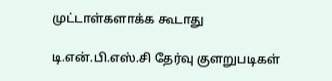முட்டாள்களாக்க கூடாது

டி.என்.பி.எஸ்.சி தேர்வு குளறுபடிகள்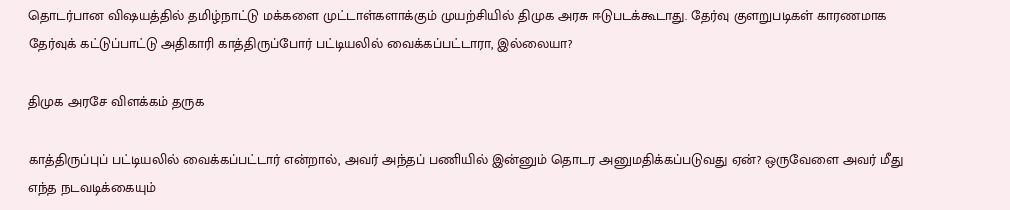தொடர்பான விஷயத்தில் தமிழ்நாட்டு மக்களை முட்டாள்களாக்கும் முயற்சியில் திமுக அரசு ஈடுபடக்கூடாது. தேர்வு குளறுபடிகள் காரணமாக தேர்வுக் கட்டுப்பாட்டு அதிகாரி காத்திருப்போர் பட்டியலில் வைக்கப்பட்டாரா, இல்லையா?

திமுக அரசே விளக்கம் தருக

காத்திருப்புப் பட்டியலில் வைக்கப்பட்டார் என்றால், அவர் அந்தப் பணியில் இன்னும் தொடர அனுமதிக்கப்படுவது ஏன்? ஒருவேளை அவர் மீது எந்த நடவடிக்கையும்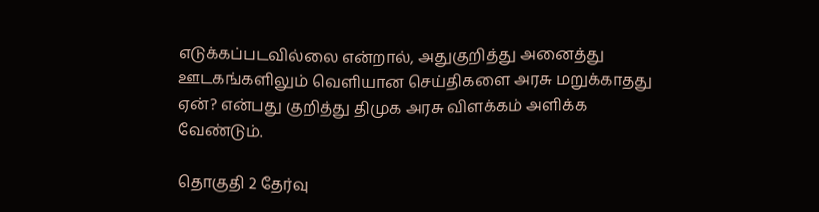எடுக்கப்படவில்லை என்றால், அதுகுறித்து அனைத்து ஊடகங்களிலும் வெளியான செய்திகளை அரசு மறுக்காதது ஏன்? என்பது குறித்து திமுக அரசு விளக்கம் அளிக்க வேண்டும்.

தொகுதி 2 தேர்வு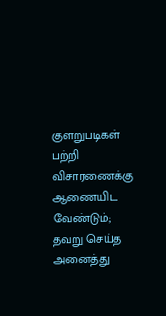குளறுபடிகள் பற்றி விசாரணைக்கு ஆணையிட வேண்டும்; தவறு செய்த அனைத்து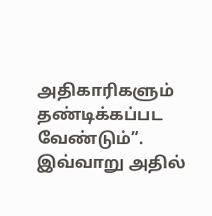அதிகாரிகளும் தண்டிக்கப்பட வேண்டும்”. இவ்வாறு அதில்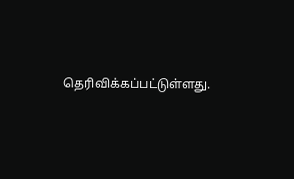தெரிவிக்கப்பட்டுள்ளது.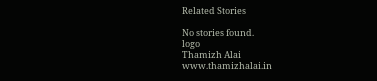Related Stories

No stories found.
logo
Thamizh Alai
www.thamizhalai.in